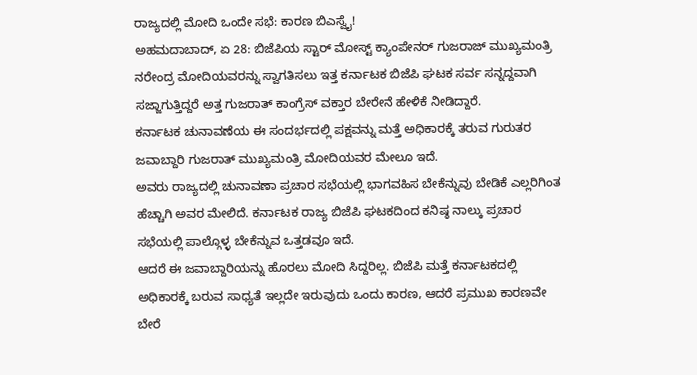ರಾಜ್ಯದಲ್ಲಿ ಮೋದಿ ಒಂದೇ ಸಭೆ: ಕಾರಣ ಬಿಎಸ್ವೈ!
ಅಹಮದಾಬಾದ್, ಏ 28: ಬಿಜೆಪಿಯ ಸ್ಟಾರ್ ಮೋಸ್ಟ್ ಕ್ಯಾಂಪೇನರ್ ಗುಜರಾಜ್ ಮುಖ್ಯಮಂತ್ರಿ ನರೇಂದ್ರ ಮೋದಿಯವರನ್ನು ಸ್ವಾಗತಿಸಲು ಇತ್ತ ಕರ್ನಾಟಕ ಬಿಜೆಪಿ ಘಟಕ ಸರ್ವ ಸನ್ನದ್ದವಾಗಿ ಸಜ್ಜಾಗುತ್ತಿದ್ದರೆ ಅತ್ತ ಗುಜರಾತ್ ಕಾಂಗ್ರೆಸ್ ವಕ್ತಾರ ಬೇರೇನೆ ಹೇಳಿಕೆ ನೀಡಿದ್ದಾರೆ.
ಕರ್ನಾಟಕ ಚುನಾವಣೆಯ ಈ ಸಂದರ್ಭದಲ್ಲಿ ಪಕ್ಷವನ್ನು ಮತ್ತೆ ಅಧಿಕಾರಕ್ಕೆ ತರುವ ಗುರುತರ ಜವಾಬ್ದಾರಿ ಗುಜರಾತ್ ಮುಖ್ಯಮಂತ್ರಿ ಮೋದಿಯವರ ಮೇಲೂ ಇದೆ.
ಅವರು ರಾಜ್ಯದಲ್ಲಿ ಚುನಾವಣಾ ಪ್ರಚಾರ ಸಭೆಯಲ್ಲಿ ಭಾಗವಹಿಸ ಬೇಕೆನ್ನುವು ಬೇಡಿಕೆ ಎಲ್ಲರಿಗಿಂತ ಹೆಚ್ಚಾಗಿ ಅವರ ಮೇಲಿದೆ. ಕರ್ನಾಟಕ ರಾಜ್ಯ ಬಿಜೆಪಿ ಘಟಕದಿಂದ ಕನಿಷ್ಠ ನಾಲ್ಕು ಪ್ರಚಾರ ಸಭೆಯಲ್ಲಿ ಪಾಲ್ಗೊಳ್ಳ ಬೇಕೆನ್ನುವ ಒತ್ತಡವೂ ಇದೆ.
ಆದರೆ ಈ ಜವಾಬ್ದಾರಿಯನ್ನು ಹೊರಲು ಮೋದಿ ಸಿದ್ದರಿಲ್ಲ. ಬಿಜೆಪಿ ಮತ್ತೆ ಕರ್ನಾಟಕದಲ್ಲಿ ಅಧಿಕಾರಕ್ಕೆ ಬರುವ ಸಾಧ್ಯತೆ ಇಲ್ಲದೇ ಇರುವುದು ಒಂದು ಕಾರಣ, ಆದರೆ ಪ್ರಮುಖ ಕಾರಣವೇ ಬೇರೆ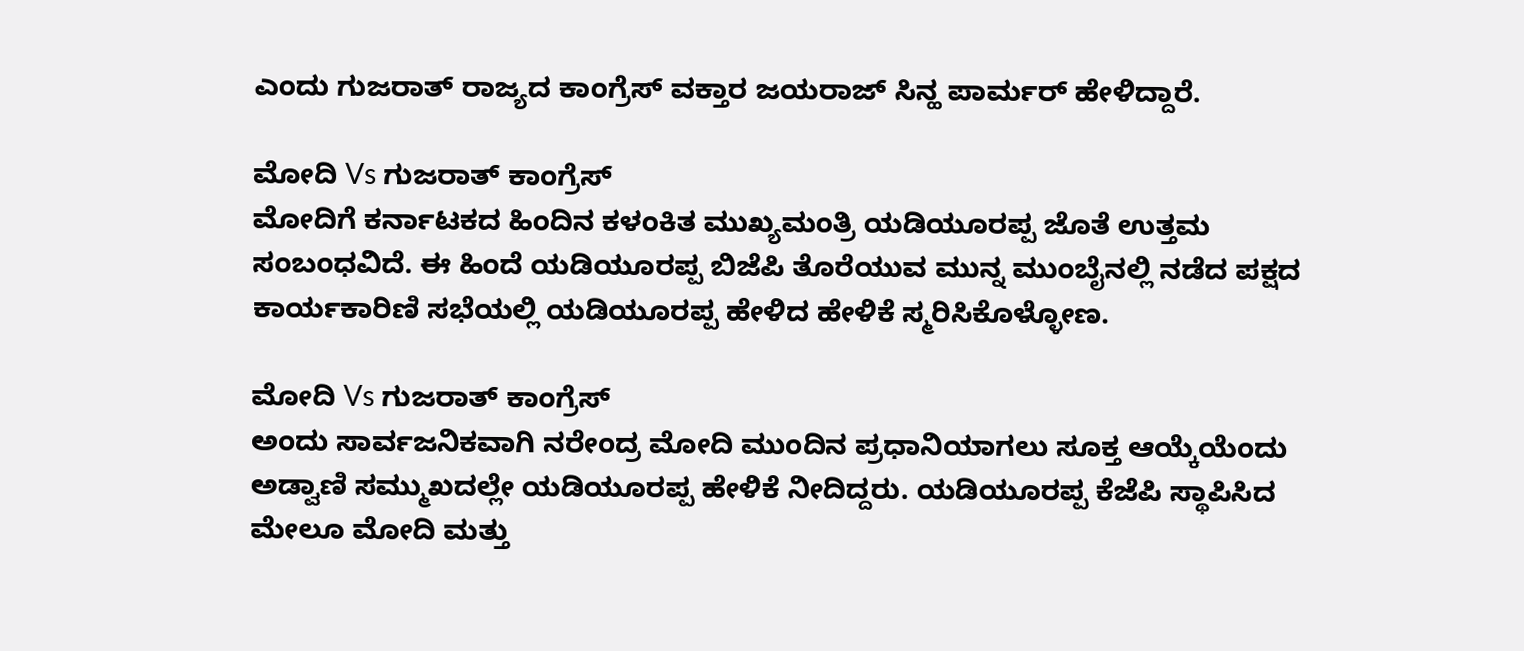ಎಂದು ಗುಜರಾತ್ ರಾಜ್ಯದ ಕಾಂಗ್ರೆಸ್ ವಕ್ತಾರ ಜಯರಾಜ್ ಸಿನ್ಹ ಪಾರ್ಮರ್ ಹೇಳಿದ್ದಾರೆ.

ಮೋದಿ Vs ಗುಜರಾತ್ ಕಾಂಗ್ರೆಸ್
ಮೋದಿಗೆ ಕರ್ನಾಟಕದ ಹಿಂದಿನ ಕಳಂಕಿತ ಮುಖ್ಯಮಂತ್ರಿ ಯಡಿಯೂರಪ್ಪ ಜೊತೆ ಉತ್ತಮ ಸಂಬಂಧವಿದೆ. ಈ ಹಿಂದೆ ಯಡಿಯೂರಪ್ಪ ಬಿಜೆಪಿ ತೊರೆಯುವ ಮುನ್ನ ಮುಂಬೈನಲ್ಲಿ ನಡೆದ ಪಕ್ಷದ ಕಾರ್ಯಕಾರಿಣಿ ಸಭೆಯಲ್ಲಿ ಯಡಿಯೂರಪ್ಪ ಹೇಳಿದ ಹೇಳಿಕೆ ಸ್ಮರಿಸಿಕೊಳ್ಳೋಣ.

ಮೋದಿ Vs ಗುಜರಾತ್ ಕಾಂಗ್ರೆಸ್
ಅಂದು ಸಾರ್ವಜನಿಕವಾಗಿ ನರೇಂದ್ರ ಮೋದಿ ಮುಂದಿನ ಪ್ರಧಾನಿಯಾಗಲು ಸೂಕ್ತ ಆಯ್ಕೆಯೆಂದು ಅಡ್ವಾಣಿ ಸಮ್ಮುಖದಲ್ಲೇ ಯಡಿಯೂರಪ್ಪ ಹೇಳಿಕೆ ನೀದಿದ್ದರು. ಯಡಿಯೂರಪ್ಪ ಕೆಜೆಪಿ ಸ್ಥಾಪಿಸಿದ ಮೇಲೂ ಮೋದಿ ಮತ್ತು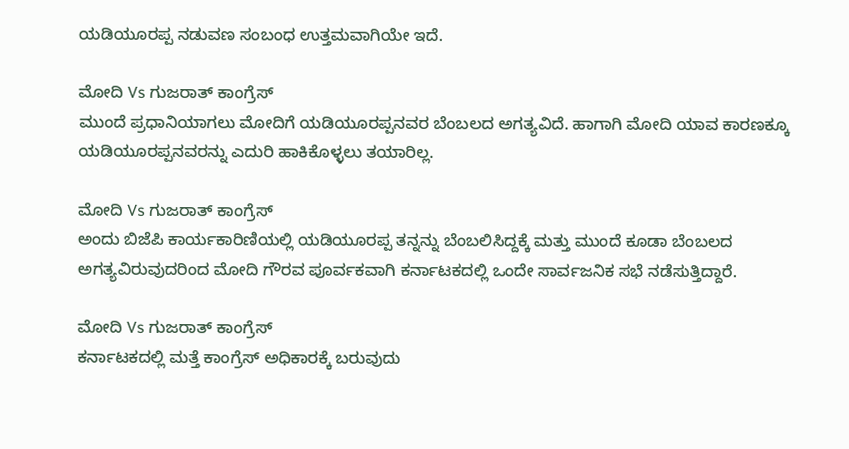ಯಡಿಯೂರಪ್ಪ ನಡುವಣ ಸಂಬಂಧ ಉತ್ತಮವಾಗಿಯೇ ಇದೆ.

ಮೋದಿ Vs ಗುಜರಾತ್ ಕಾಂಗ್ರೆಸ್
ಮುಂದೆ ಪ್ರಧಾನಿಯಾಗಲು ಮೋದಿಗೆ ಯಡಿಯೂರಪ್ಪನವರ ಬೆಂಬಲದ ಅಗತ್ಯವಿದೆ. ಹಾಗಾಗಿ ಮೋದಿ ಯಾವ ಕಾರಣಕ್ಕೂ ಯಡಿಯೂರಪ್ಪನವರನ್ನು ಎದುರಿ ಹಾಕಿಕೊಳ್ಳಲು ತಯಾರಿಲ್ಲ.

ಮೋದಿ Vs ಗುಜರಾತ್ ಕಾಂಗ್ರೆಸ್
ಅಂದು ಬಿಜೆಪಿ ಕಾರ್ಯಕಾರಿಣಿಯಲ್ಲಿ ಯಡಿಯೂರಪ್ಪ ತನ್ನನ್ನು ಬೆಂಬಲಿಸಿದ್ದಕ್ಕೆ ಮತ್ತು ಮುಂದೆ ಕೂಡಾ ಬೆಂಬಲದ ಅಗತ್ಯವಿರುವುದರಿಂದ ಮೋದಿ ಗೌರವ ಪೂರ್ವಕವಾಗಿ ಕರ್ನಾಟಕದಲ್ಲಿ ಒಂದೇ ಸಾರ್ವಜನಿಕ ಸಭೆ ನಡೆಸುತ್ತಿದ್ದಾರೆ.

ಮೋದಿ Vs ಗುಜರಾತ್ ಕಾಂಗ್ರೆಸ್
ಕರ್ನಾಟಕದಲ್ಲಿ ಮತ್ತೆ ಕಾಂಗ್ರೆಸ್ ಅಧಿಕಾರಕ್ಕೆ ಬರುವುದು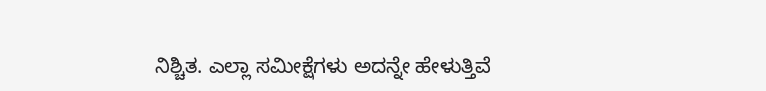ನಿಶ್ಚಿತ. ಎಲ್ಲಾ ಸಮೀಕ್ಷೆಗಳು ಅದನ್ನೇ ಹೇಳುತ್ತಿವೆ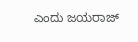ಎಂದು ಜಯರಾಜ್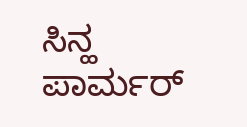ಸಿನ್ಹ ಪಾರ್ಮರ್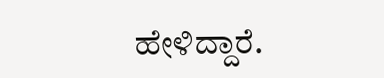ಹೇಳಿದ್ದಾರೆ.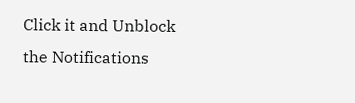Click it and Unblock the Notifications